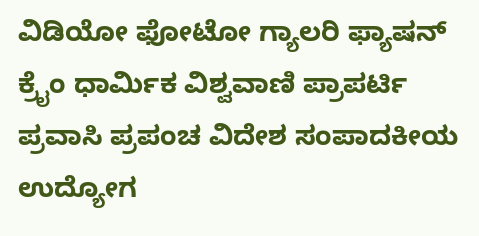ವಿಡಿಯೋ ಫೋಟೋ ಗ್ಯಾಲರಿ ಫ್ಯಾಷನ್ ಕ್ರೈಂ ಧಾರ್ಮಿಕ ವಿಶ್ವವಾಣಿ ಪ್ರಾಪರ್ಟಿ ಪ್ರವಾಸಿ ಪ್ರಪಂಚ ವಿದೇಶ ಸಂಪಾದಕೀಯ ಉದ್ಯೋಗ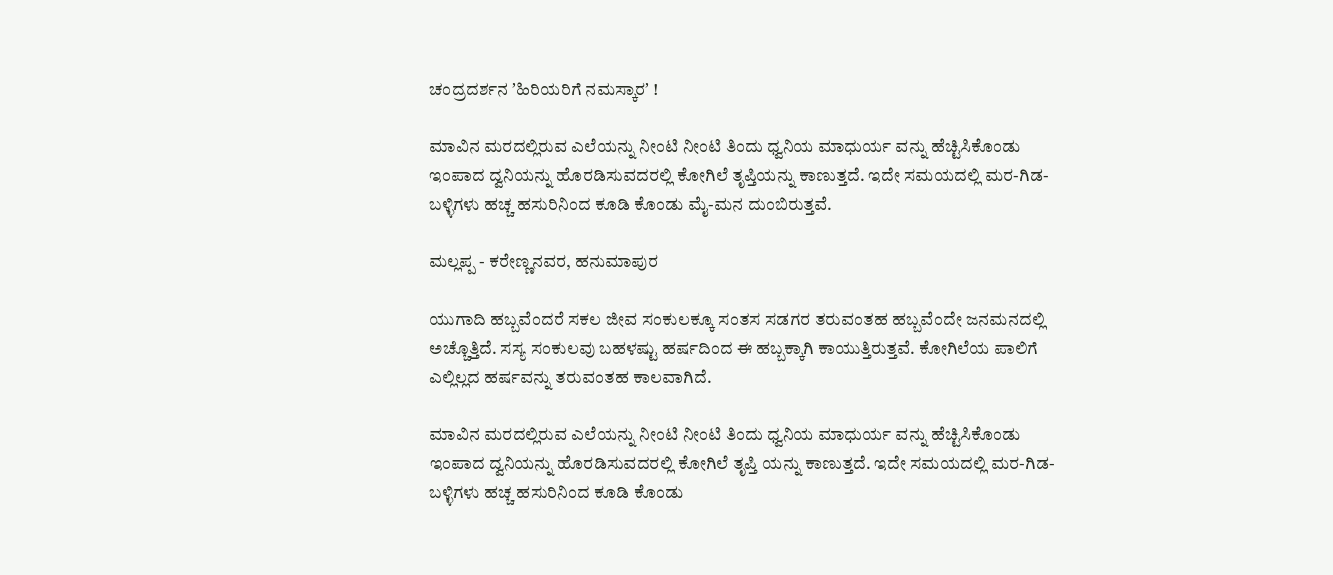ಚಂದ್ರದರ್ಶನ ʼಹಿರಿಯರಿಗೆ ನಮಸ್ಕಾರʼ !

ಮಾವಿನ ಮರದಲ್ಲಿರುವ ಎಲೆಯನ್ನು ನೀಂಟಿ ನೀಂಟಿ ತಿಂದು ಧ್ವನಿಯ ಮಾಧುರ್ಯ ವನ್ನು ಹೆಚ್ಟಿಸಿಕೊಂಡು ಇಂಪಾದ ದ್ವನಿಯನ್ನು ಹೊರಡಿಸುವದರಲ್ಲಿ ಕೋಗಿಲೆ ತೃಪ್ತಿಯನ್ನು ಕಾಣುತ್ತದೆ. ಇದೇ ಸಮಯದಲ್ಲಿ ಮರ-ಗಿಡ- ಬಳ್ಳಿಗಳು ಹಚ್ಚ ಹಸುರಿನಿಂದ ಕೂಡಿ ಕೊಂಡು ಮೈ-ಮನ ದುಂಬಿರುತ್ತವೆ.

ಮಲ್ಲಪ್ಪ - ಕರೇಣ್ಣನವರ, ಹನುಮಾಪುರ

ಯುಗಾದಿ ಹಬ್ಬವೆಂದರೆ ಸಕಲ ಜೀವ ಸಂಕುಲಕ್ಕೂ ಸಂತಸ ಸಡಗರ ತರುವಂತಹ ಹಬ್ಬವೆಂದೇ ಜನಮನದಲ್ಲಿ ಅಚ್ಚೊತ್ತಿದೆ. ಸಸ್ಯ ಸಂಕುಲವು ಬಹಳಷ್ಟು ಹರ್ಷದಿಂದ ಈ ಹಬ್ಬಕ್ಕಾಗಿ ಕಾಯುತ್ತಿರುತ್ತವೆ. ಕೋಗಿಲೆಯ ಪಾಲಿಗೆ ಎಲ್ಲಿಲ್ಲದ ಹರ್ಷವನ್ನು ತರುವಂತಹ ಕಾಲವಾಗಿದೆ.

ಮಾವಿನ ಮರದಲ್ಲಿರುವ ಎಲೆಯನ್ನು ನೀಂಟಿ ನೀಂಟಿ ತಿಂದು ಧ್ವನಿಯ ಮಾಧುರ್ಯ ವನ್ನು ಹೆಚ್ಟಿಸಿಕೊಂಡು ಇಂಪಾದ ದ್ವನಿಯನ್ನು ಹೊರಡಿಸುವದರಲ್ಲಿ ಕೋಗಿಲೆ ತೃಪ್ತಿ ಯನ್ನು ಕಾಣುತ್ತದೆ. ಇದೇ ಸಮಯದಲ್ಲಿ ಮರ-ಗಿಡ- ಬಳ್ಳಿಗಳು ಹಚ್ಚ ಹಸುರಿನಿಂದ ಕೂಡಿ ಕೊಂಡು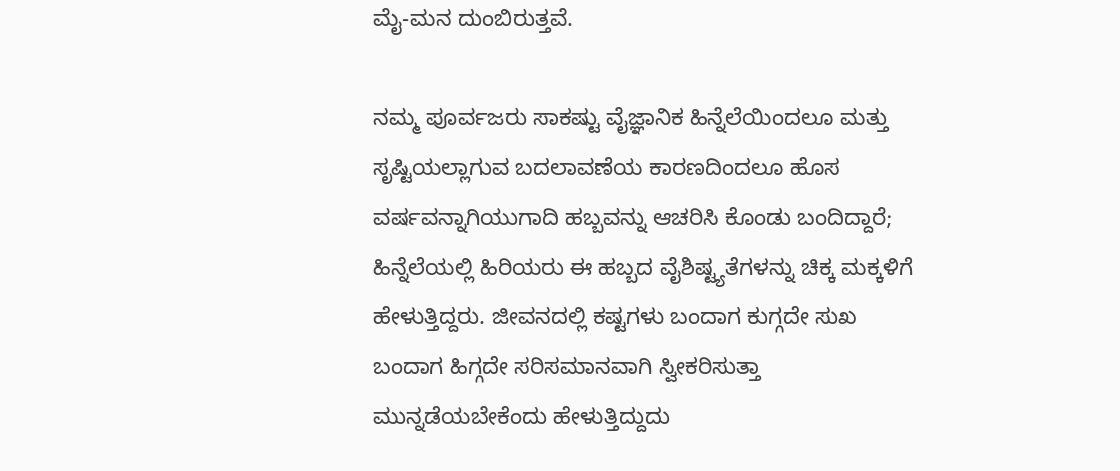ಮೈ-ಮನ ದುಂಬಿರುತ್ತವೆ.

ನಮ್ಮ ಪೂರ್ವಜರು ಸಾಕಷ್ಟು ವೈಜ್ಞಾನಿಕ ಹಿನ್ನೆಲೆಯಿಂದಲೂ ಮತ್ತು ಸೃಷ್ಟಿಯಲ್ಲಾಗುವ ಬದಲಾವಣೆಯ ಕಾರಣದಿಂದಲೂ ಹೊಸ ವರ್ಷವನ್ನಾಗಿಯುಗಾದಿ ಹಬ್ಬವನ್ನು ಆಚರಿಸಿ ಕೊಂಡು ಬಂದಿದ್ದಾರೆ; ಹಿನ್ನೆಲೆಯಲ್ಲಿ ಹಿರಿಯರು ಈ ಹಬ್ಬದ ವೈಶಿಷ್ಟ್ಯತೆಗಳನ್ನು ಚಿಕ್ಕ ಮಕ್ಕಳಿಗೆ ಹೇಳುತ್ತಿದ್ದರು. ಜೀವನದಲ್ಲಿ ಕಷ್ಟಗಳು ಬಂದಾಗ ಕುಗ್ಗದೇ ಸುಖ ಬಂದಾಗ ಹಿಗ್ಗದೇ ಸರಿಸಮಾನವಾಗಿ ಸ್ವೀಕರಿಸುತ್ತಾ ಮುನ್ನಡೆಯಬೇಕೆಂದು ಹೇಳುತ್ತಿದ್ದುದು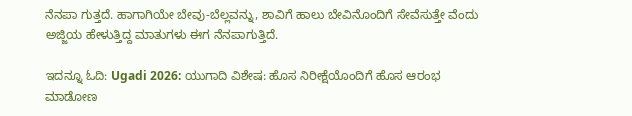ನೆನಪಾ ಗುತ್ತದೆ. ಹಾಗಾಗಿಯೇ ಬೇವು-ಬೆಲ್ಲವನ್ನು, ಶಾವಿಗೆ ಹಾಲು ಬೇವಿನೊಂದಿಗೆ ಸೇವೆಸುತ್ತೇ ವೆಂದು ಅಜ್ಜಿಯ ಹೇಳುತ್ತಿದ್ದ ಮಾತುಗಳು ಈಗ ನೆನಪಾಗುತ್ತಿದೆ.

ಇದನ್ನೂ ಓದಿ: Ugadi 2026: ಯುಗಾದಿ ವಿಶೇಷ: ಹೊಸ ನಿರೀಕ್ಷೆಯೊಂದಿಗೆ ಹೊಸ ಆರಂಭ ಮಾಡೋಣ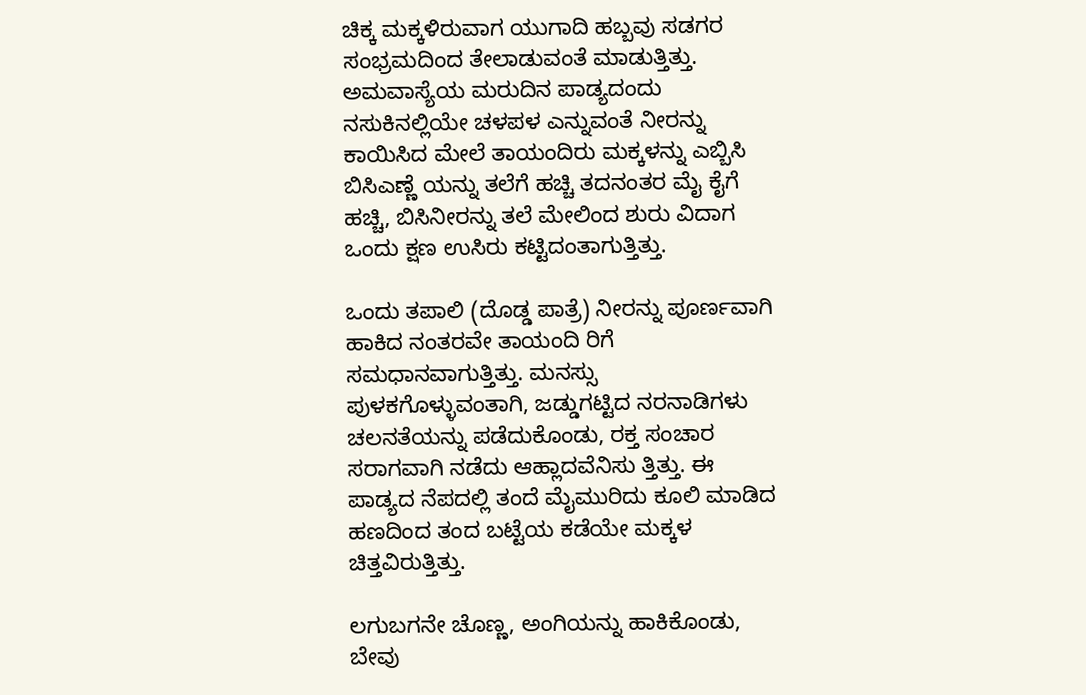ಚಿಕ್ಕ ಮಕ್ಕಳಿರುವಾಗ ಯುಗಾದಿ ಹಬ್ಬವು ಸಡಗರ ಸಂಭ್ರಮದಿಂದ ತೇಲಾಡುವಂತೆ ಮಾಡುತ್ತಿತ್ತು. ಅಮವಾಸ್ಯೆಯ ಮರುದಿನ ಪಾಡ್ಯದಂದು ನಸುಕಿನಲ್ಲಿಯೇ ಚಳಪಳ ಎನ್ನುವಂತೆ ನೀರನ್ನು ಕಾಯಿಸಿದ ಮೇಲೆ ತಾಯಂದಿರು ಮಕ್ಕಳನ್ನು ಎಬ್ಬಿಸಿ ಬಿಸಿಎಣ್ಣೆ ಯನ್ನು ತಲೆಗೆ ಹಚ್ಚಿ ತದನಂತರ ಮೈ ಕೈಗೆ ಹಚ್ಚಿ, ಬಿಸಿನೀರನ್ನು ತಲೆ ಮೇಲಿಂದ ಶುರು ವಿದಾಗ ಒಂದು ಕ್ಷಣ ಉಸಿರು ಕಟ್ಟಿದಂತಾಗುತ್ತಿತ್ತು.

ಒಂದು ತಪಾಲಿ (ದೊಡ್ಡ ಪಾತ್ರೆ) ನೀರನ್ನು ಪೂರ್ಣವಾಗಿ ಹಾಕಿದ ನಂತರವೇ ತಾಯಂದಿ ರಿಗೆ ಸಮಧಾನವಾಗುತ್ತಿತ್ತು. ಮನಸ್ಸು ಪುಳಕಗೊಳ್ಳುವಂತಾಗಿ, ಜಡ್ಡುಗಟ್ಟಿದ ನರನಾಡಿಗಳು ಚಲನತೆಯನ್ನು ಪಡೆದುಕೊಂಡು, ರಕ್ತ ಸಂಚಾರ ಸರಾಗವಾಗಿ ನಡೆದು ಆಹ್ಲಾದವೆನಿಸು ತ್ತಿತ್ತು. ಈ ಪಾಡ್ಯದ ನೆಪದಲ್ಲಿ ತಂದೆ ಮೈಮುರಿದು ಕೂಲಿ ಮಾಡಿದ ಹಣದಿಂದ ತಂದ ಬಟ್ಟೆಯ ಕಡೆಯೇ ಮಕ್ಕಳ ಚಿತ್ತವಿರುತ್ತಿತ್ತು.

ಲಗುಬಗನೇ ಚೊಣ್ಣ, ಅಂಗಿಯನ್ನು ಹಾಕಿಕೊಂಡು, ಬೇವು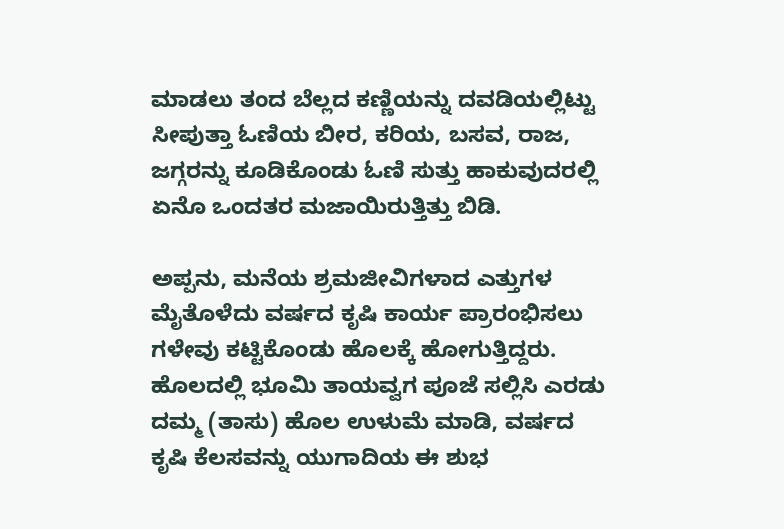ಮಾಡಲು ತಂದ ಬೆಲ್ಲದ ಕಣ್ಣಿಯನ್ನು ದವಡಿಯಲ್ಲಿಟ್ಟು ಸೀಪುತ್ತಾ ಓಣಿಯ ಬೀರ, ಕರಿಯ, ಬಸವ, ರಾಜ, ಜಗ್ಗರನ್ನು ಕೂಡಿಕೊಂಡು ಓಣಿ ಸುತ್ತು ಹಾಕುವುದರಲ್ಲಿ ಏನೊ ಒಂದತರ ಮಜಾಯಿರುತ್ತಿತ್ತು ಬಿಡಿ.

ಅಪ್ಪನು, ಮನೆಯ ಶ್ರಮಜೀವಿಗಳಾದ ಎತ್ತುಗಳ ಮೈತೊಳೆದು ವರ್ಷದ ಕೃಷಿ ಕಾರ್ಯ ಪ್ರಾರಂಭಿಸಲು ಗಳೇವು ಕಟ್ಟಿಕೊಂಡು ಹೊಲಕ್ಕೆ ಹೋಗುತ್ತಿದ್ದರು. ಹೊಲದಲ್ಲಿ ಭೂಮಿ ತಾಯವ್ವಗ ಪೂಜೆ ಸಲ್ಲಿಸಿ ಎರಡು ದಮ್ಮ (ತಾಸು) ಹೊಲ ಉಳುಮೆ ಮಾಡಿ, ವರ್ಷದ ಕೃಷಿ ಕೆಲಸವನ್ನು ಯುಗಾದಿಯ ಈ ಶುಭ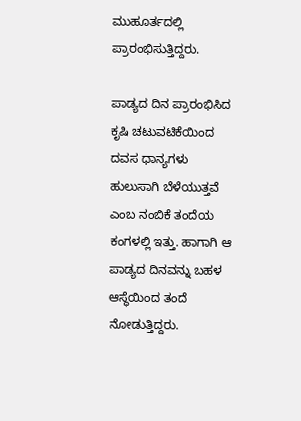ಮುಹೂರ್ತದಲ್ಲಿ ಪ್ರಾರಂಭಿಸುತ್ತಿದ್ದರು.

ಪಾಡ್ಯದ ದಿನ ಪ್ರಾರಂಭಿಸಿದ ಕೃಷಿ ಚಟುವಟಿಕೆಯಿಂದ ದವಸ ಧಾನ್ಯಗಳು ಹುಲುಸಾಗಿ ಬೆಳೆಯುತ್ತವೆ ಎಂಬ ನಂಬಿಕೆ ತಂದೆಯ ಕಂಗಳಲ್ಲಿ ಇತ್ತು. ಹಾಗಾಗಿ ಆ ಪಾಡ್ಯದ ದಿನವನ್ನು ಬಹಳ ಆಸ್ಥೆಯಿಂದ ತಂದೆ ನೋಡುತ್ತಿದ್ದರು.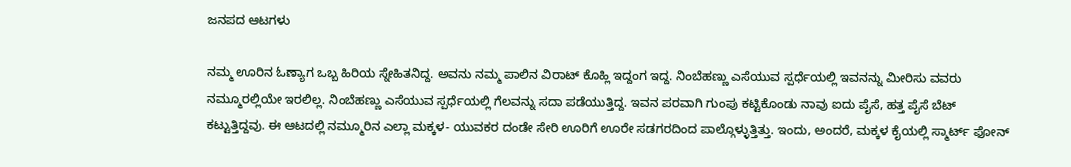ಜನಪದ ಆಟಗಳು

ನಮ್ಮ ಊರಿನ ಓಣ್ಯಾಗ ಒಬ್ಬ ಹಿರಿಯ ಸ್ನೇಹಿತನಿದ್ದ. ಅವನು ನಮ್ಮ ಪಾಲಿನ ವಿರಾಟ್ ಕೊಹ್ಲಿ ಇದ್ದಂಗ ಇದ್ದ. ನಿಂಬೆಹಣ್ಣು ಎಸೆಯುವ ಸ್ಪರ್ಧೆಯಲ್ಲಿ ಇವನನ್ನು ಮೀರಿಸು ವವರು ನಮ್ಮೂರಲ್ಲಿಯೇ ಇರಲಿಲ್ಲ. ನಿಂಬೆಹಣ್ಣು ಎಸೆಯುವ ಸ್ಪರ್ಧೆಯಲ್ಲಿ ಗೆಲವನ್ನು ಸದಾ ಪಡೆಯುತ್ತಿದ್ದ. ಇವನ ಪರವಾಗಿ ಗುಂಪು ಕಟ್ಟಿಕೊಂಡು ನಾವು ಐದು ಪೈಸೆ, ಹತ್ತ ಪೈಸೆ ಬೆಟ್ ಕಟ್ಟುತ್ತಿದ್ದವು. ಈ ಆಟದಲ್ಲಿ ನಮ್ಮೂರಿನ ಎಲ್ಲಾ ಮಕ್ಕಳ- ಯುವಕರ ದಂಡೇ ಸೇರಿ ಊರಿಗೆ ಊರೇ ಸಡಗರದಿಂದ ಪಾಲ್ಗೊಳ್ಳುತ್ತಿತ್ತು. ಇಂದು, ಅಂದರೆ, ಮಕ್ಕಳ ಕೈಯಲ್ಲಿ ಸ್ಮಾರ್ಟ್ ಫೋನ್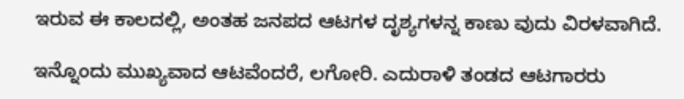ಇರುವ ಈ ಕಾಲದಲ್ಲಿ, ಅಂತಹ ಜನಪದ ಆಟಗಳ ದೃಶ್ಯಗಳನ್ನ ಕಾಣು ವುದು ವಿರಳವಾಗಿದೆ.

ಇನ್ನೊಂದು ಮುಖ್ಯವಾದ ಆಟವೆಂದರೆ, ಲಗೋರಿ. ಎದುರಾಳಿ ತಂಡದ ಆಟಗಾರರು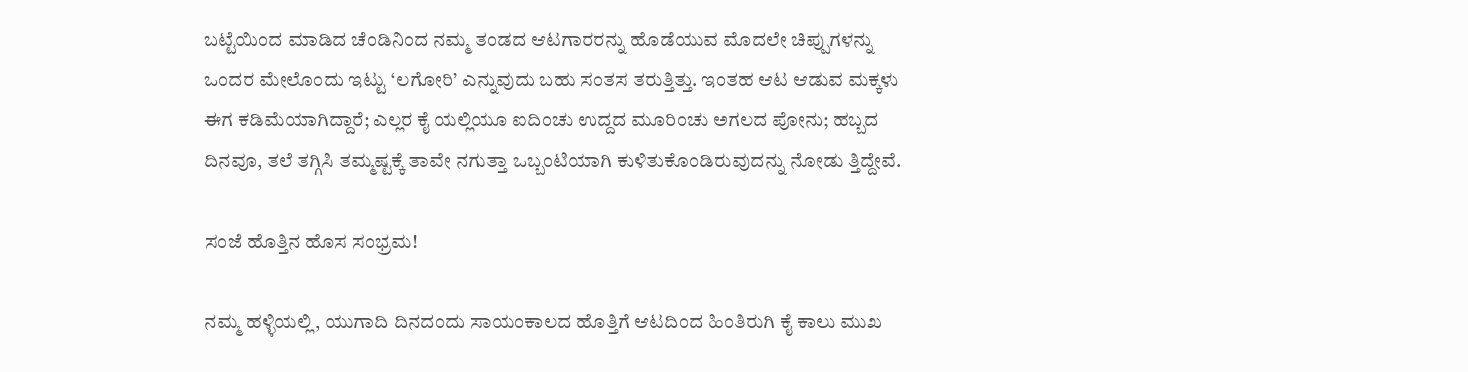ಬಟ್ಟೆಯಿಂದ ಮಾಡಿದ ಚೆಂಡಿನಿಂದ ನಮ್ಮ ತಂಡದ ಆಟಗಾರರನ್ನು ಹೊಡೆಯುವ ಮೊದಲೇ ಚಿಪ್ಪುಗಳನ್ನು ಒಂದರ ಮೇಲೊಂದು ಇಟ್ಟು ‘ಲಗೋರಿ’ ಎನ್ನುವುದು ಬಹು ಸಂತಸ ತರುತ್ತಿತ್ತು. ಇಂತಹ ಆಟ ಆಡುವ ಮಕ್ಕಳು ಈಗ ಕಡಿಮೆಯಾಗಿದ್ದಾರೆ; ಎಲ್ಲರ ಕೈ ಯಲ್ಲಿಯೂ ಐದಿಂಚು ಉದ್ದದ ಮೂರಿಂಚು ಅಗಲದ ಪೋನು; ಹಬ್ಬದ ದಿನವೂ, ತಲೆ ತಗ್ಗಿಸಿ ತಮ್ಮಷ್ಟಕ್ಕೆ ತಾವೇ ನಗುತ್ತಾ ಒಬ್ಬಂಟಿಯಾಗಿ ಕುಳಿತುಕೊಂಡಿರುವುದನ್ನು ನೋಡು ತ್ತಿದ್ದೇವೆ.

ಸಂಜೆ ಹೊತ್ತಿನ ಹೊಸ ಸಂಭ್ರಮ!

ನಮ್ಮ ಹಳ್ಳಿಯಲ್ಲಿ, ಯುಗಾದಿ ದಿನದಂದು ಸಾಯಂಕಾಲದ ಹೊತ್ತಿಗೆ ಆಟದಿಂದ ಹಿಂತಿರುಗಿ ಕೈ ಕಾಲು ಮುಖ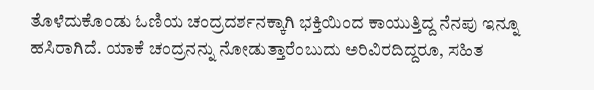ತೊಳೆದುಕೊಂಡು ಓಣಿಯ ಚಂದ್ರದರ್ಶನಕ್ಕಾಗಿ ಭಕ್ತಿಯಿಂದ ಕಾಯುತ್ತಿದ್ದ ನೆನಪು ಇನ್ನೂ ಹಸಿರಾಗಿದೆ. ಯಾಕೆ ಚಂದ್ರನನ್ನು ನೋಡುತ್ತಾರೆಂಬುದು ಅರಿವಿರದಿದ್ದರೂ, ಸಹಿತ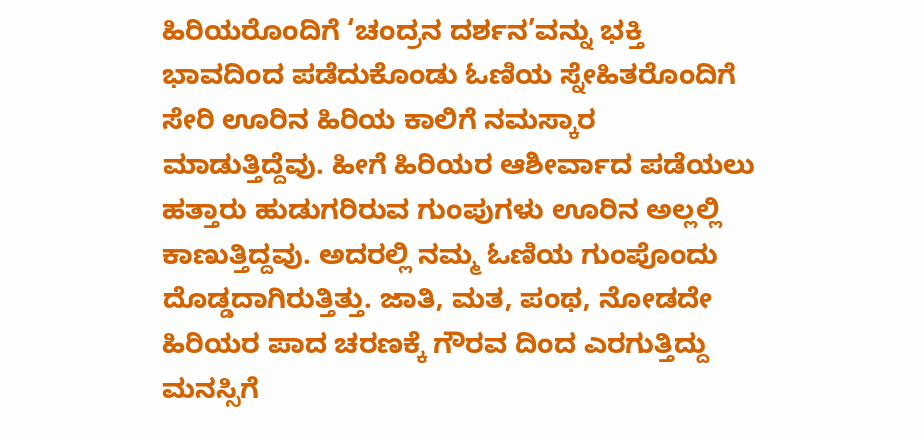ಹಿರಿಯರೊಂದಿಗೆ ‘ಚಂದ್ರನ ದರ್ಶನ’ವನ್ನು ಭಕ್ತಿ ಭಾವದಿಂದ ಪಡೆದುಕೊಂಡು ಓಣಿಯ ಸ್ನೇಹಿತರೊಂದಿಗೆ ಸೇರಿ ಊರಿನ ಹಿರಿಯ ಕಾಲಿಗೆ ನಮಸ್ಕಾರ ಮಾಡುತ್ತಿದ್ದೆವು. ಹೀಗೆ ಹಿರಿಯರ ಆಶೀರ್ವಾದ ಪಡೆಯಲು ಹತ್ತಾರು ಹುಡುಗರಿರುವ ಗುಂಪುಗಳು ಊರಿನ ಅಲ್ಲಲ್ಲಿ ಕಾಣುತ್ತಿದ್ದವು. ಅದರಲ್ಲಿ ನಮ್ಮ ಓಣಿಯ ಗುಂಪೊಂದು ದೊಡ್ಡದಾಗಿರುತ್ತಿತ್ತು. ಜಾತಿ, ಮತ, ಪಂಥ, ನೋಡದೇ ಹಿರಿಯರ ಪಾದ ಚರಣಕ್ಕೆ ಗೌರವ ದಿಂದ ಎರಗುತ್ತಿದ್ದು ಮನಸ್ಸಿಗೆ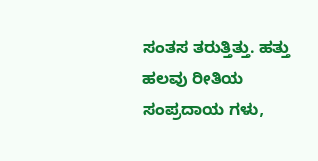ಸಂತಸ ತರುತ್ತಿತ್ತು. ಹತ್ತು ಹಲವು ರೀತಿಯ ಸಂಪ್ರದಾಯ ಗಳು,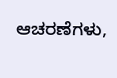ಆಚರಣೆಗಳು,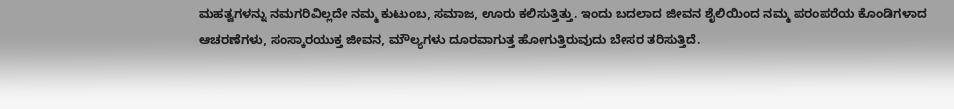ಮಹತ್ವಗಳನ್ನು ನಮಗರಿವಿಲ್ಲದೇ ನಮ್ಮ ಕುಟುಂಬ, ಸಮಾಜ, ಊರು ಕಲಿಸುತ್ತಿತ್ತು. ಇಂದು ಬದಲಾದ ಜೀವನ ಶೈಲಿಯಿಂದ ನಮ್ಮ ಪರಂಪರೆಯ ಕೊಂಡಿಗಳಾದ ಆಚರಣೆಗಳು, ಸಂಸ್ಕಾರಯುಕ್ತ ಜೀವನ, ಮೌಲ್ಯಗಳು ದೂರವಾಗುತ್ತ ಹೋಗುತ್ತಿರುವುದು ಬೇಸರ ತರಿಸುತ್ತಿದೆ.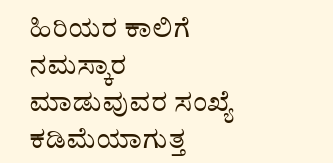ಹಿರಿಯರ ಕಾಲಿಗೆ ನಮಸ್ಕಾರ ಮಾಡುವುವರ ಸಂಖ್ಯೆ ಕಡಿಮೆಯಾಗುತ್ತ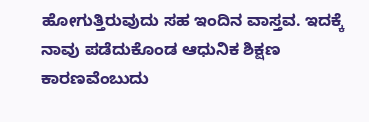ಹೋಗುತ್ತಿರುವುದು ಸಹ ಇಂದಿನ ವಾಸ್ತವ. ಇದಕ್ಕೆ ನಾವು ಪಡೆದುಕೊಂಡ ಆಧುನಿಕ ಶಿಕ್ಷಣ ಕಾರಣವೆಂಬುದು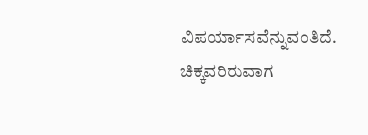ವಿಪರ್ಯಾಸವೆನ್ನುವಂತಿದೆ. ಚಿಕ್ಕವರಿರುವಾಗ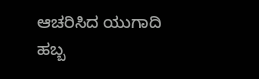ಆಚರಿಸಿದ ಯುಗಾದಿ ಹಬ್ಬ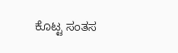ಕೊಟ್ಟ ಸಂತಸ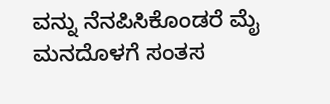ವನ್ನು ನೆನಪಿಸಿಕೊಂಡರೆ ಮೈ ಮನದೊಳಗೆ ಸಂತಸ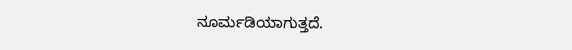ನೂರ್ಮಡಿಯಾಗುತ್ತದೆ.